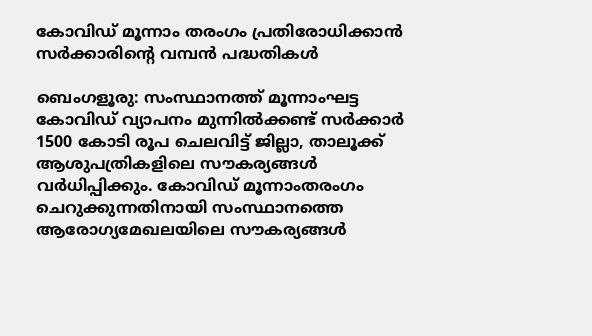കോവിഡ് മൂന്നാം തരംഗം പ്രതിരോധിക്കാൻ സർക്കാരിന്റെ വമ്പൻ പദ്ധതികൾ

ബെംഗളൂരു: സംസ്ഥാനത്ത് മൂന്നാംഘട്ട കോവിഡ് വ്യാപനം മുന്നിൽക്കണ്ട് സർക്കാർ 1500 കോടി രൂപ ചെലവിട്ട് ജില്ലാ, താലൂക്ക് ആശുപത്രികളിലെ സൗകര്യങ്ങൾ വർധിപ്പിക്കും. കോവിഡ് മൂന്നാംതരംഗം ചെറുക്കുന്നതിനായി സംസ്ഥാനത്തെ ആരോഗ്യമേഖലയിലെ സൗകര്യങ്ങൾ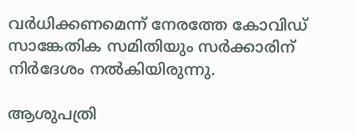വർധിക്കണമെന്ന് നേരത്തേ കോവിഡ് സാങ്കേതിക സമിതിയും സർക്കാരിന് നിർദേശം നൽകിയിരുന്നു.

ആശുപത്രി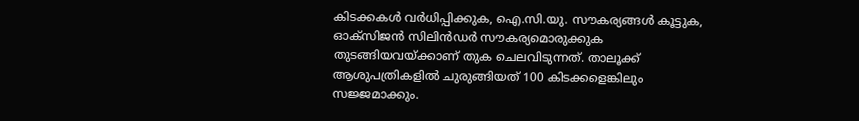കിടക്കകൾ വർധിപ്പിക്കുക, ഐ.സി.യു. സൗകര്യങ്ങൾ കൂട്ടുക, ഓക്സിജൻ സിലിൻഡർ സൗകര്യമൊരുക്കുക തുടങ്ങിയവയ്ക്കാണ് തുക ചെലവിടുന്നത്. താലൂക്ക് ആശുപത്രികളിൽ ചുരുങ്ങിയത് 100 കിടക്കളെങ്കിലും സജ്ജമാക്കും.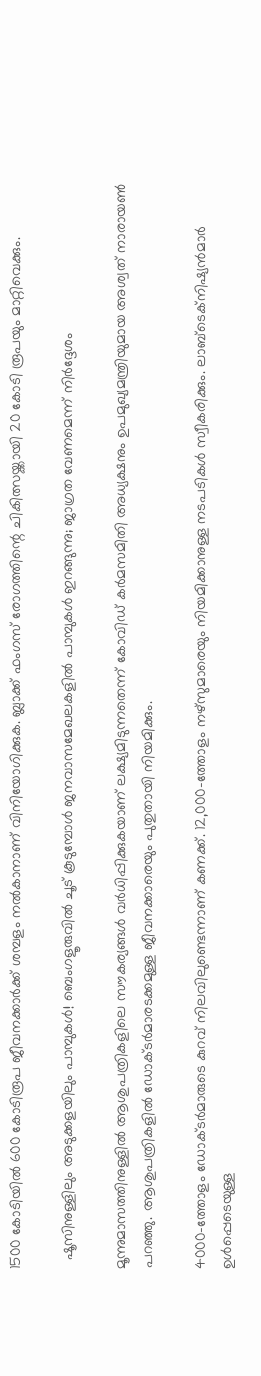1500 കോടിയിൽ 600 കോടിരൂപ ജീവനക്കാർക്ക് ശമ്പളം നൽകാനാണ് വിനിയോഗിക്കുക. ബ്ലാക്ക് ഫംഗസ് രോഗത്തിന്റെ ചികിത്സയ്ക്കായി 20 കോടി രൂപയും മാറ്റിവെക്കും.

  ഷൂസിനുള്ളിലും അടുക്കളയിലും പാമ്പുകൾ! ബെംഗളൂരുവിൽ ചൂട് കൂടുമ്പോൾ ജനവാസമേഖലകളിൽ പാമ്പുകൾ ഇറങ്ങുന്നു; ജാഗ്രത വേണമെന്ന് നിർദ്ദേശം

മൂന്നുമാസത്തിനുള്ളിൽ ആശുപത്രികളിലെ സൗകര്യങ്ങൾ വർധിപ്പിക്കുകയാണ് ലക്ഷ്യമിടുന്നതെന്ന് കോവിഡ് കർമസമിതി അധ്യക്ഷനും ഉപമുഖ്യമന്ത്രിയുമായ അശ്വത് നാരായൺ പറഞ്ഞു. ആശുപത്രികളിൽ ഡോക്ടർമാരടക്കമുള്ള ജീവനക്കാരെയും പുതുതായി നിയമിക്കും.

4000-ത്തോളം ഡോക്ടർമാരുടെ കുറവ് നിലവിലുണ്ടെന്നാണ് കണക്ക്. 12,000-ത്തോളം നഴ്‌സുമാരെയും നിയമിക്കാനുള്ള നടപടികൾ സ്വീകരിക്കും. ലാബ്‌ടെക്‌നിഷ്യൻമാർ ഉൾപ്പെടെയുള്ള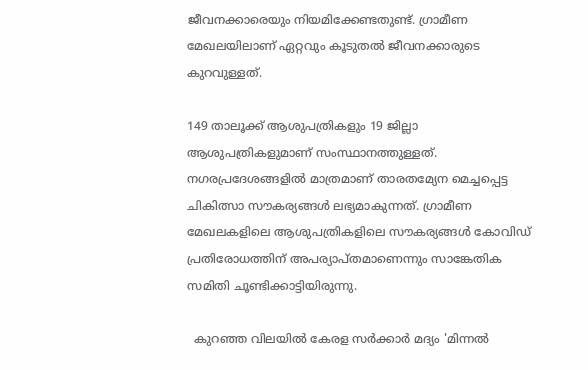ജീവനക്കാരെയും നിയമിക്കേണ്ടതുണ്ട്. ഗ്രാമീണ മേഖലയിലാണ് ഏറ്റവും കൂടുതൽ ജീവനക്കാരുടെ കുറവുള്ളത്.

149 താലൂക്ക് ആശുപത്രികളും 19 ജില്ലാ ആശുപത്രികളുമാണ് സംസ്ഥാനത്തുള്ളത്. നഗരപ്രദേശങ്ങളിൽ മാത്രമാണ് താരതമ്യേന മെച്ചപ്പെട്ട ചികിത്സാ സൗകര്യങ്ങൾ ലഭ്യമാകുന്നത്. ഗ്രാമീണ മേഖലകളിലെ ആശുപത്രികളിലെ സൗകര്യങ്ങൾ കോവിഡ് പ്രതിരോധത്തിന് അപര്യാപ്തമാണെന്നും സാങ്കേതിക സമിതി ചൂണ്ടിക്കാട്ടിയിരുന്നു.

  കുറഞ്ഞ വിലയിൽ കേരള സർക്കാർ മദ്യം 'മിന്നൽ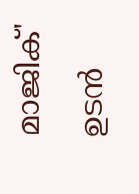മാജിക്' ഉടൻ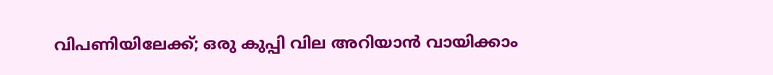വിപണിയിലേക്ക്; ഒരു കുപ്പി വില അറിയാൻ വായിക്കാം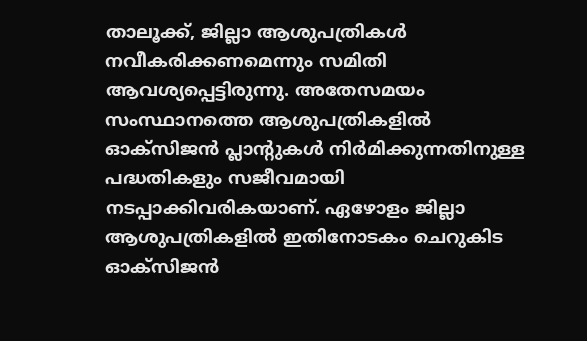താലൂക്ക്, ജില്ലാ ആശുപത്രികൾ നവീകരിക്കണമെന്നും സമിതി ആവശ്യപ്പെട്ടിരുന്നു. അതേസമയം സംസ്ഥാനത്തെ ആശുപത്രികളിൽ ഓക്സിജൻ പ്ലാന്റുകൾ നിർമിക്കുന്നതിനുള്ള പദ്ധതികളും സജീവമായി നടപ്പാക്കിവരികയാണ്. ഏഴോളം ജില്ലാ ആശുപത്രികളിൽ ഇതിനോടകം ചെറുകിട ഓക്സിജൻ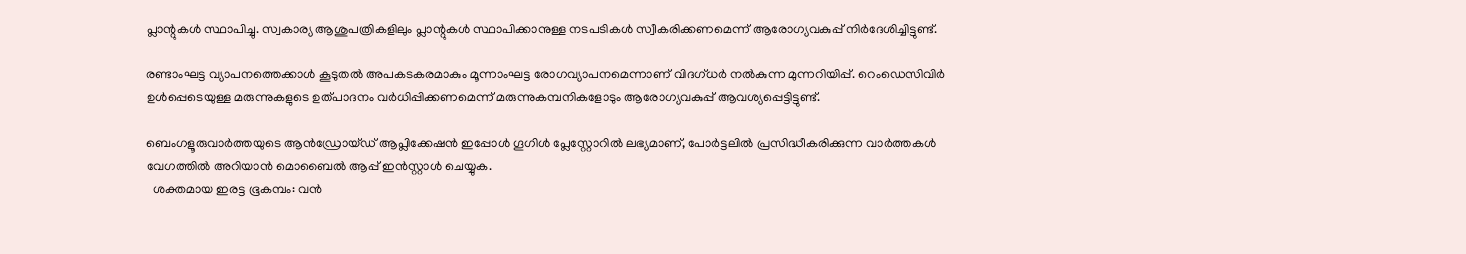പ്ലാന്റുകൾ സ്ഥാപിച്ചു. സ്വകാര്യ ആശുപത്രികളിലും പ്ലാന്റുകൾ സ്ഥാപിക്കാനുള്ള നടപടികൾ സ്വീകരിക്കണമെന്ന് ആരോഗ്യവകുപ്പ് നിർദേശിച്ചിട്ടുണ്ട്.

രണ്ടാംഘട്ട വ്യാപനത്തെക്കാൾ കൂടുതൽ അപകടകരമാകും മൂന്നാംഘട്ട രോഗവ്യാപനമെന്നാണ് വിദഗ്ധർ നൽകുന്ന മുന്നറിയിപ്പ്. റെംഡെസിവിർ ഉൾപ്പെടെയുള്ള മരുന്നുകളുടെ ഉത്പാദനം വർധിപ്പിക്കണമെന്ന് മരുന്നുകമ്പനികളോടും ആരോഗ്യവകുപ്പ് ആവശ്യപ്പെട്ടിട്ടുണ്ട്.

ബെംഗളൂരുവാർത്തയുടെ ആൻഡ്രോയ്ഡ് ആപ്ലിക്കേഷൻ ഇപ്പോൾ ഗൂഗിൾ പ്ലേസ്റ്റോറിൽ ലഭ്യമാണ്, പോർട്ടലിൽ പ്രസിദ്ധീകരിക്കുന്ന വാർത്തകൾ വേഗത്തിൽ അറിയാൻ മൊബൈൽ ആപ്പ് ഇൻസ്റ്റാൾ ചെയ്യുക.
  ശക്തമായ ഇരട്ട ഭൂകമ്പം: വൻ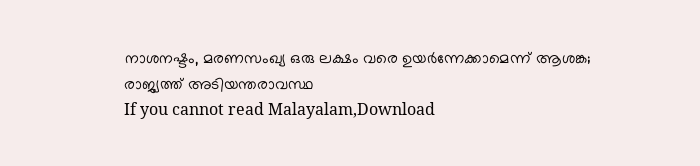നാശനഷ്ടം, മരണസംഖ്യ ഒരു ലക്ഷം വരെ ഉയർന്നേക്കാമെന്ന് ആശങ്ക; രാജ്യത്ത് അടിയന്തരാവസ്ഥ
If you cannot read Malayalam,Download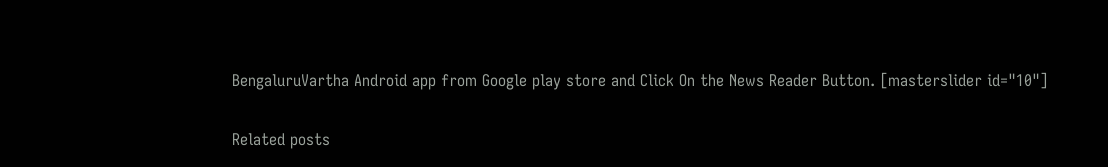BengaluruVartha Android app from Google play store and Click On the News Reader Button. [masterslider id="10"]

Related posts